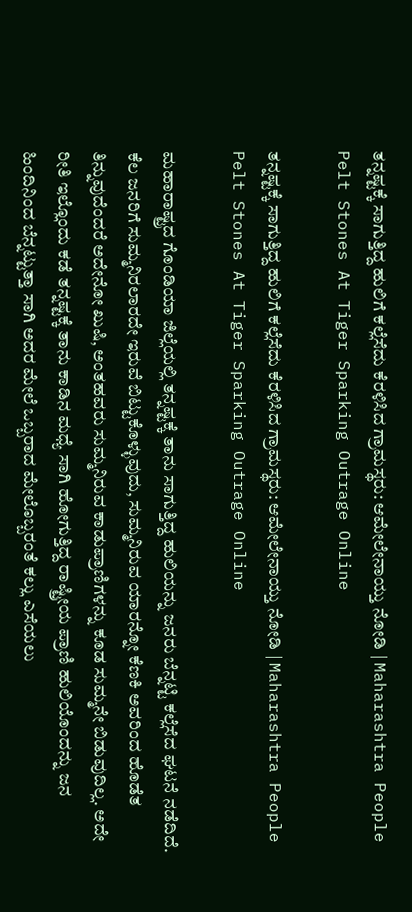ತನ್ನಷ್ಟಕ್ಕೆ ಸಾಗುತ್ತಿದ್ದ ಹುಲಿಗೆ ಕಲ್ಲೆಸೆದು ಕೆರಳಿಸಿದ ಗ್ರಾಮಸ್ಥರು: ಆಮೇಲೇನಾಯ್ತು ನೋಡಿ | Maharashtra People Pelt Stones At Tiger Sparking Outrage Online

ತನ್ನಷ್ಟಕ್ಕೆ ಸಾಗುತ್ತಿದ್ದ ಹುಲಿಗೆ ಕಲ್ಲೆಸೆದು ಕೆರಳಿಸಿದ ಗ್ರಾಮಸ್ಥರು: ಆಮೇಲೇನಾಯ್ತು ನೋಡಿ | Maharashtra People Pelt Stones At Tiger Sparking Outrage Online

ಮಹಾರಾಷ್ಟ್ರದ ಗೊಂಡಿಯಾ ಜಿಲ್ಲೆಯಲ್ಲಿ ತನ್ನಷ್ಟಕ್ಕೆ ತಾನು ಸಾಗುತ್ತಿದ್ದ ಹುಲಿಯನ್ನು ಜನರು ಬೆನ್ನಟ್ಟಿ ಕಲ್ಲೆಸೆದ ಘಟನೆ ನಡೆದಿದೆ.  ಕೆಲ ಜನರಿಗೆ ಸುಮ್ಮನಿರಲಾರದೇ ಇರುವೆ ಬಿಟ್ಟುಕೊಳ್ಳುವುದು, ಸುಮ್ಮನಿರುವ ಯಾರನ್ನೋ ಕೆಣಕಿ ಅವರಿಂದ ಹೊಡೆತ ತಿನ್ನುವುದೆಂದರೆ ಅದೇನೋ ಖುಷಿ, ಅಂತಹವರು ಸುಮ್ಮನಿರುವ ಕಾಡುಪ್ರಾಣಿಗಳನ್ನು ಕೂಡ ಸುಮ್ಮನೇ ಬಿಡುವುದಿಲ್ಲ. ಅದೇ ರೀತಿ ಇಲ್ಲೊಂದು ಕಡೆ ತನ್ನಷ್ಟಕ್ಕೆ ತಾನು ಕಾಡಿನ ಮಧ್ಯೆ ಸಾಗಿ ಹೋಗುತ್ತಿದ್ದ ರಾಷ್ಟ್ರೀಯ ಪ್ರಾಣಿ ಹುಲಿಯೊಂದನ್ನು ಜನ ಹಿಂದಿನಿಂದ ಬೆನ್ನಟ್ಟುತ್ತಾ ಸಾಗಿ ಅದರ ಮೇಲೆ ಒಬ್ಬರಾದ ಮೇಲೊಬ್ಬರಂತೆ ಕಲ್ಲು ಎಸೆಯಲು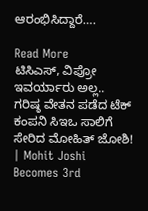ಆರಂಭಿಸಿದ್ದಾರೆ….

Read More
ಟಿಸಿಎಸ್‌, ವಿಪ್ರೋ ಇವರ್ಯಾರು ಅಲ್ಲ.. ಗರಿಷ್ಠ ವೇತನ ಪಡೆದ ಟೆಕ್‌ ಕಂಪನಿ ಸಿಇಒ ಸಾಲಿಗೆ ಸೇರಿದ ಮೋಹಿತ್‌ ಜೋಶಿ! | Mohit Joshi Becomes 3rd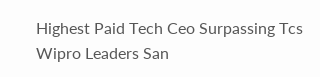Highest Paid Tech Ceo Surpassing Tcs Wipro Leaders San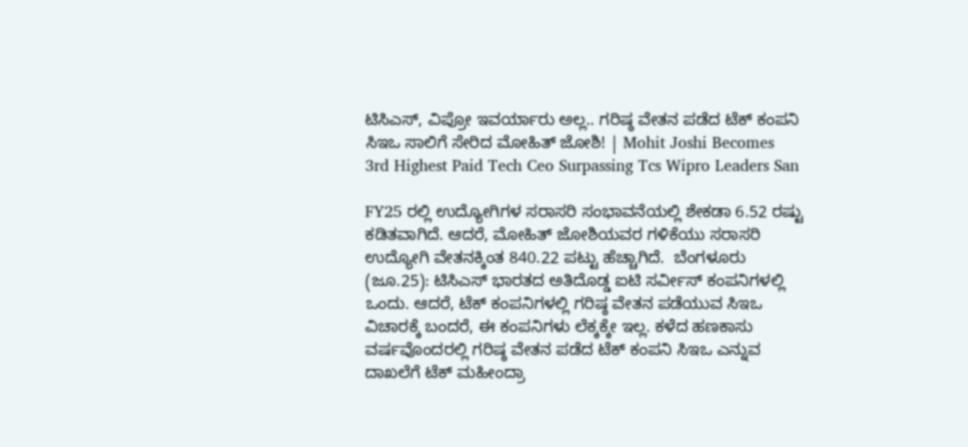ಟಿಸಿಎಸ್‌, ವಿಪ್ರೋ ಇವರ್ಯಾರು ಅಲ್ಲ.. ಗರಿಷ್ಠ ವೇತನ ಪಡೆದ ಟೆಕ್‌ ಕಂಪನಿ ಸಿಇಒ ಸಾಲಿಗೆ ಸೇರಿದ ಮೋಹಿತ್‌ ಜೋಶಿ! | Mohit Joshi Becomes 3rd Highest Paid Tech Ceo Surpassing Tcs Wipro Leaders San

FY25 ರಲ್ಲಿ ಉದ್ಯೋಗಿಗಳ ಸರಾಸರಿ ಸಂಭಾವನೆಯಲ್ಲಿ ಶೇಕಡಾ 6.52 ರಷ್ಟು ಕಡಿತವಾಗಿದೆ. ಆದರೆ, ಮೋಹಿತ್‌ ಜೋಶಿಯವರ ಗಳಿಕೆಯು ಸರಾಸರಿ ಉದ್ಯೋಗಿ ವೇತನಕ್ಕಿಂತ 840.22 ಪಟ್ಟು ಹೆಚ್ಚಾಗಿದೆ.  ಬೆಂಗಳೂರು (ಜೂ.25): ಟಿಸಿಎಸ್‌ ಭಾರತದ ಅತಿದೊಡ್ಡ ಐಟಿ ಸರ್ವೀಸ್‌ ಕಂಪನಿಗಳಲ್ಲಿ ಒಂದು. ಆದರೆ, ಟೆಕ್‌ ಕಂಪನಿಗಳಲ್ಲಿ ಗರಿಷ್ಠ ವೇತನ ಪಡೆಯುವ ಸಿಇಒ ವಿಚಾರಕ್ಕೆ ಬಂದರೆ, ಈ ಕಂಪನಿಗಳು ಲೆಕ್ಕಕ್ಕೇ ಇಲ್ಲ. ಕಳೆದ ಹಣಕಾಸು ವರ್ಷವೊಂದರಲ್ಲಿ ಗರಿಷ್ಠ ವೇತನ ಪಡೆದ ಟೆಕ್‌ ಕಂಪನಿ ಸಿಇಒ ಎನ್ನುವ ದಾಖಲೆಗೆ ಟೆಕ್‌ ಮಹೀಂದ್ರಾ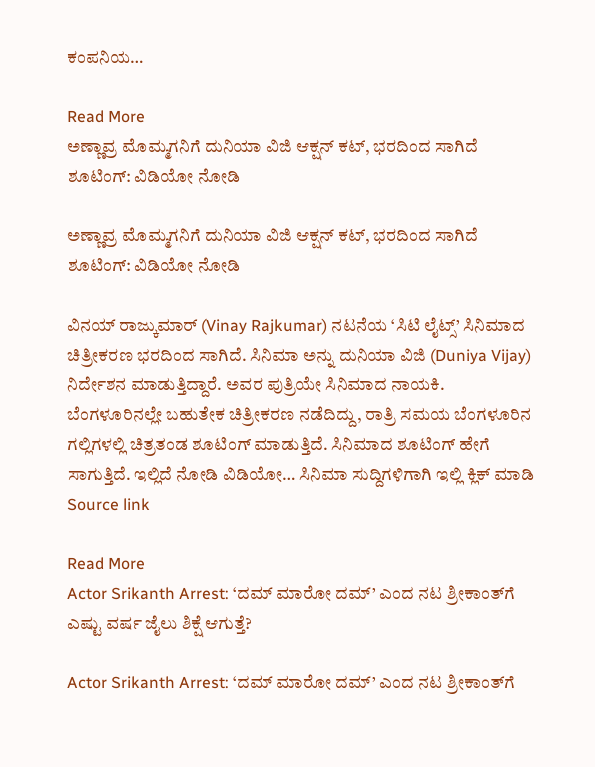ಕಂಪನಿಯ…

Read More
ಅಣ್ಣಾವ್ರ ಮೊಮ್ಮಗನಿಗೆ ದುನಿಯಾ ವಿಜಿ ಆಕ್ಷನ್ ಕಟ್, ಭರದಿಂದ ಸಾಗಿದೆ ಶೂಟಿಂಗ್: ವಿಡಿಯೋ ನೋಡಿ

ಅಣ್ಣಾವ್ರ ಮೊಮ್ಮಗನಿಗೆ ದುನಿಯಾ ವಿಜಿ ಆಕ್ಷನ್ ಕಟ್, ಭರದಿಂದ ಸಾಗಿದೆ ಶೂಟಿಂಗ್: ವಿಡಿಯೋ ನೋಡಿ

ವಿನಯ್ ರಾಜ್ಕುಮಾರ್ (Vinay Rajkumar) ನಟನೆಯ ‘ಸಿಟಿ ಲೈಟ್ಸ್’ ಸಿನಿಮಾದ ಚಿತ್ರೀಕರಣ ಭರದಿಂದ ಸಾಗಿದೆ. ಸಿನಿಮಾ ಅನ್ನು ದುನಿಯಾ ವಿಜಿ (Duniya Vijay) ನಿರ್ದೇಶನ ಮಾಡುತ್ತಿದ್ದಾರೆ. ಅವರ ಪುತ್ರಿಯೇ ಸಿನಿಮಾದ ನಾಯಕಿ. ಬೆಂಗಳೂರಿನಲ್ಲೇ ಬಹುತೇಕ ಚಿತ್ರೀಕರಣ ನಡೆದಿದ್ದು, ರಾತ್ರಿ ಸಮಯ ಬೆಂಗಳೂರಿನ ಗಲ್ಲಿಗಳಲ್ಲಿ ಚಿತ್ರತಂಡ ಶೂಟಿಂಗ್ ಮಾಡುತ್ತಿದೆ. ಸಿನಿಮಾದ ಶೂಟಿಂಗ್ ಹೇಗೆ ಸಾಗುತ್ತಿದೆ. ಇಲ್ಲಿದೆ ನೋಡಿ ವಿಡಿಯೋ… ಸಿನಿಮಾ ಸುದ್ದಿಗಳಿಗಾಗಿ ಇಲ್ಲಿ ಕ್ಲಿಕ್ ಮಾಡಿ Source link

Read More
Actor Srikanth Arrest: ‘ದಮ್ ಮಾರೋ ದಮ್’ ಎಂದ ನಟ ಶ್ರೀಕಾಂತ್‌ಗೆ ಎಷ್ಟು ವರ್ಷ ಜೈಲು ಶಿಕ್ಷೆ ಆಗುತ್ತೆ?

Actor Srikanth Arrest: ‘ದಮ್ ಮಾರೋ ದಮ್’ ಎಂದ ನಟ ಶ್ರೀಕಾಂತ್‌ಗೆ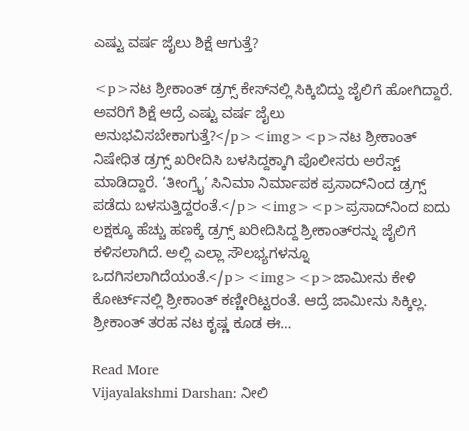ಎಷ್ಟು ವರ್ಷ ಜೈಲು ಶಿಕ್ಷೆ ಆಗುತ್ತೆ?

<p>ನಟ ಶ್ರೀಕಾಂತ್ ಡ್ರಗ್ಸ್ ಕೇಸ್‌ನಲ್ಲಿ ಸಿಕ್ಕಿಬಿದ್ದು ಜೈಲಿಗೆ ಹೋಗಿದ್ದಾರೆ. ಅವರಿಗೆ ಶಿಕ್ಷೆ ಆದ್ರೆ ಎಷ್ಟು ವರ್ಷ ಜೈಲು ಅನುಭವಿಸಬೇಕಾಗುತ್ತೆ?</p><img><p>ನಟ ಶ್ರೀಕಾಂತ್ ನಿಷೇಧಿತ ಡ್ರಗ್ಸ್ ಖರೀದಿಸಿ ಬಳಸಿದ್ದಕ್ಕಾಗಿ ಪೊಲೀಸರು ಅರೆಸ್ಟ್ ಮಾಡಿದ್ದಾರೆ. ‘ತೀಂಗ್ರೈ’ ಸಿನಿಮಾ ನಿರ್ಮಾಪಕ ಪ್ರಸಾದ್‌ನಿಂದ ಡ್ರಗ್ಸ್ ಪಡೆದು ಬಳಸುತ್ತಿದ್ದರಂತೆ.</p><img><p>ಪ್ರಸಾದ್‌ನಿಂದ ಐದು ಲಕ್ಷಕ್ಕೂ ಹೆಚ್ಚು ಹಣಕ್ಕೆ ಡ್ರಗ್ಸ್ ಖರೀದಿಸಿದ್ದ ಶ್ರೀಕಾಂತ್‌ರನ್ನು ಜೈಲಿಗೆ ಕಳಿಸಲಾಗಿದೆ. ಅಲ್ಲಿ ಎಲ್ಲಾ ಸೌಲಭ್ಯಗಳನ್ನೂ ಒದಗಿಸಲಾಗಿದೆಯಂತೆ.</p><img><p>ಜಾಮೀನು ಕೇಳಿ ಕೋರ್ಟ್‌ನಲ್ಲಿ ಶ್ರೀಕಾಂತ್ ಕಣ್ಣೀರಿಟ್ಟರಂತೆ. ಆದ್ರೆ ಜಾಮೀನು ಸಿಕ್ಕಿಲ್ಲ. ಶ್ರೀಕಾಂತ್ ತರಹ ನಟ ಕೃಷ್ಣ ಕೂಡ ಈ…

Read More
Vijayalakshmi Darshan: ನೀಲಿ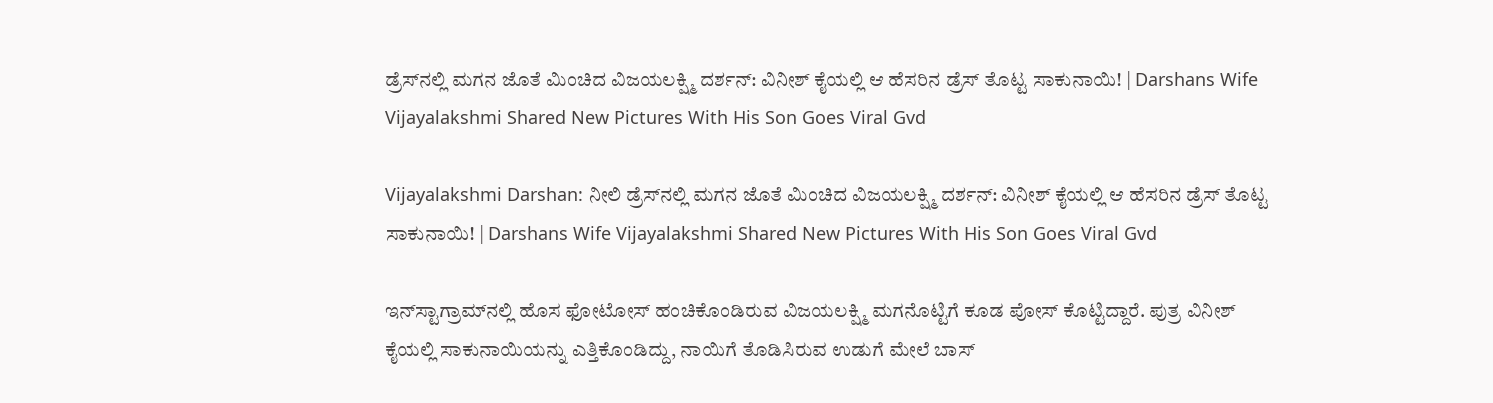ಡ್ರೆಸ್‌ನಲ್ಲಿ ಮಗನ ಜೊತೆ ಮಿಂಚಿದ ವಿಜಯಲಕ್ಷ್ಮಿ ದರ್ಶನ್: ವಿನೀಶ್‌ ಕೈಯಲ್ಲಿ ಆ ಹೆಸರಿನ ಡ್ರೆಸ್‌ ತೊಟ್ಟ ಸಾಕುನಾಯಿ! | Darshans Wife Vijayalakshmi Shared New Pictures With His Son Goes Viral Gvd

Vijayalakshmi Darshan: ನೀಲಿ ಡ್ರೆಸ್‌ನಲ್ಲಿ ಮಗನ ಜೊತೆ ಮಿಂಚಿದ ವಿಜಯಲಕ್ಷ್ಮಿ ದರ್ಶನ್: ವಿನೀಶ್‌ ಕೈಯಲ್ಲಿ ಆ ಹೆಸರಿನ ಡ್ರೆಸ್‌ ತೊಟ್ಟ ಸಾಕುನಾಯಿ! | Darshans Wife Vijayalakshmi Shared New Pictures With His Son Goes Viral Gvd

ಇನ್‌ಸ್ಟಾಗ್ರಾಮ್‌ನಲ್ಲಿ ಹೊಸ ಫೋಟೋಸ್ ಹಂಚಿಕೊಂಡಿರುವ ವಿಜಯಲಕ್ಷ್ಮಿ ಮಗನೊಟ್ಟಿಗೆ ಕೂಡ ಪೋಸ್ ಕೊಟ್ಟಿದ್ದಾರೆ. ಪುತ್ರ ವಿನೀಶ್ ಕೈಯಲ್ಲಿ ಸಾಕುನಾಯಿಯನ್ನು ಎತ್ತಿಕೊಂಡಿದ್ದು, ನಾಯಿಗೆ ತೊಡಿಸಿರುವ ಉಡುಗೆ ಮೇಲೆ ಬಾಸ್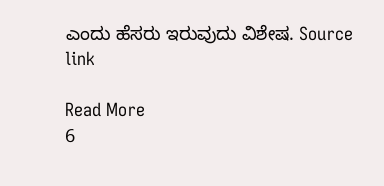ಎಂದು ಹೆಸರು ಇರುವುದು ವಿಶೇಷ. Source link

Read More
6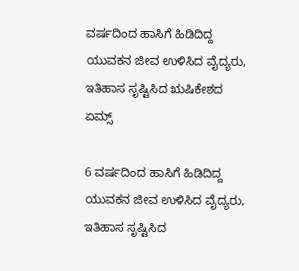ವರ್ಷದಿಂದ ಹಾಸಿಗೆ ಹಿಡಿದಿದ್ದ ಯುವಕನ ಜೀವ ಉಳಿಸಿದ ವೈದ್ಯರು, ಇತಿಹಾಸ ಸೃಷ್ಟಿಸಿದ ಋಷಿಕೇಶದ ಏಮ್ಸ್

6 ವರ್ಷದಿಂದ ಹಾಸಿಗೆ ಹಿಡಿದಿದ್ದ ಯುವಕನ ಜೀವ ಉಳಿಸಿದ ವೈದ್ಯರು, ಇತಿಹಾಸ ಸೃಷ್ಟಿಸಿದ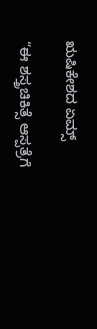ಋಷಿಕೇಶದ ಏಮ್ಸ್

“ಈ ಶಸ್ತ್ರಚಿಕಿತ್ಸೆ ಆಸ್ಪತ್ರೆಗೆ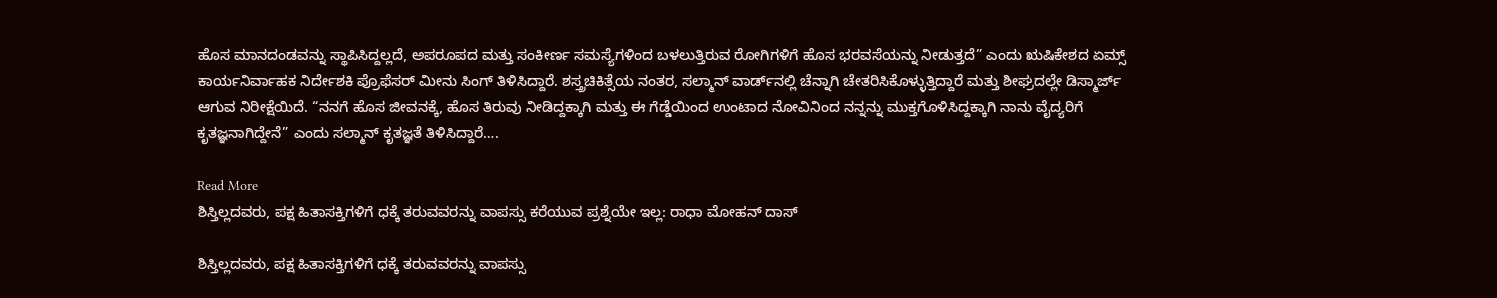ಹೊಸ ಮಾನದಂಡವನ್ನು ಸ್ಥಾಪಿಸಿದ್ದಲ್ಲದೆ, ಅಪರೂಪದ ಮತ್ತು ಸಂಕೀರ್ಣ ಸಮಸ್ಯೆಗಳಿಂದ ಬಳಲುತ್ತಿರುವ ರೋಗಿಗಳಿಗೆ ಹೊಸ ಭರವಸೆಯನ್ನು ನೀಡುತ್ತದೆ” ಎಂದು ಋಷಿಕೇಶದ ಏಮ್ಸ್ ಕಾರ್ಯನಿರ್ವಾಹಕ ನಿರ್ದೇಶಕಿ ಪ್ರೊಫೆಸರ್ ಮೀನು ಸಿಂಗ್‌ ತಿಳಿಸಿದ್ದಾರೆ. ಶಸ್ತ್ರಚಿಕಿತ್ಸೆಯ ನಂತರ, ಸಲ್ಮಾನ್ ವಾರ್ಡ್‌ನಲ್ಲಿ ಚೆನ್ನಾಗಿ ಚೇತರಿಸಿಕೊಳ್ಳುತ್ತಿದ್ದಾರೆ ಮತ್ತು ಶೀಘ್ರದಲ್ಲೇ ಡಿಸ್ಮಾರ್ಜ್ ಆಗುವ ನಿರೀಕ್ಷೆಯಿದೆ. “ನನಗೆ ಹೊಸ ಜೀವನಕ್ಕೆ, ಹೊಸ ತಿರುವು ನೀಡಿದ್ದಕ್ಕಾಗಿ ಮತ್ತು ಈ ಗೆಡ್ಡೆಯಿಂದ ಉಂಟಾದ ನೋವಿನಿಂದ ನನ್ನನ್ನು ಮುಕ್ತಗೊಳಿಸಿದ್ದಕ್ಕಾಗಿ ನಾನು ವೈದ್ಯರಿಗೆ ಕೃತಜ್ಞನಾಗಿದ್ದೇನೆ” ಎಂದು ಸಲ್ಮಾನ್ ಕೃತಜ್ಞತೆ ತಿಳಿಸಿದ್ದಾರೆ….

Read More
ಶಿಸ್ತಿಲ್ಲದವರು, ಪಕ್ಷ ಹಿತಾಸಕ್ತಿಗಳಿಗೆ ಧಕ್ಕೆ ತರುವವರನ್ನು ವಾಪಸ್ಸು ಕರೆಯುವ ಪ್ರಶ್ನೆಯೇ ಇಲ್ಲ: ರಾಧಾ ಮೋಹನ್ ದಾಸ್

ಶಿಸ್ತಿಲ್ಲದವರು, ಪಕ್ಷ ಹಿತಾಸಕ್ತಿಗಳಿಗೆ ಧಕ್ಕೆ ತರುವವರನ್ನು ವಾಪಸ್ಸು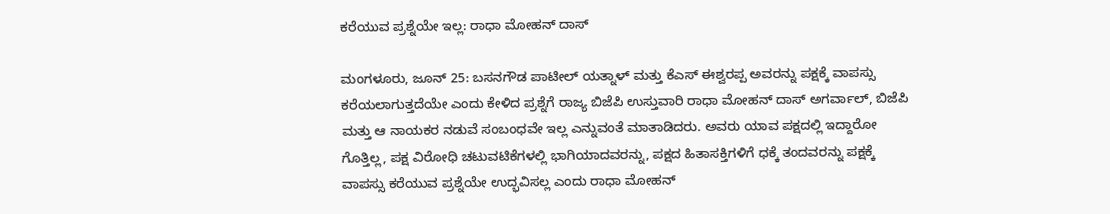ಕರೆಯುವ ಪ್ರಶ್ನೆಯೇ ಇಲ್ಲ: ರಾಧಾ ಮೋಹನ್ ದಾಸ್

ಮಂಗಳೂರು, ಜೂನ್ 25: ಬಸನಗೌಡ ಪಾಟೀಲ್ ಯತ್ನಾಳ್ ಮತ್ತು ಕೆಎಸ್ ಈಶ್ವರಪ್ಪ ಅವರನ್ನು ಪಕ್ಷಕ್ಕೆ ವಾಪಸ್ಸು ಕರೆಯಲಾಗುತ್ತದೆಯೇ ಎಂದು ಕೇಳಿದ ಪ್ರಶ್ನೆಗೆ ರಾಜ್ಯ ಬಿಜೆಪಿ ಉಸ್ತುವಾರಿ ರಾಧಾ ಮೋಹನ್ ದಾಸ್ ಅಗರ್ವಾಲ್, ಬಿಜೆಪಿ ಮತ್ತು ಆ ನಾಯಕರ ನಡುವೆ ಸಂಬಂಧವೇ ಇಲ್ಲ ಎನ್ನುವಂತೆ ಮಾತಾಡಿದರು. ಅವರು ಯಾವ ಪಕ್ಷದಲ್ಲಿ ಇದ್ದಾರೋ ಗೊತ್ತಿಲ್ಲ, ಪಕ್ಷ ವಿರೋಧಿ ಚಟುವಟಿಕೆಗಳಲ್ಲಿ ಭಾಗಿಯಾದವರನ್ನು, ಪಕ್ಷದ ಹಿತಾಸಕ್ತಿಗಳಿಗೆ ಧಕ್ಕೆ ತಂದವರನ್ನು ಪಕ್ಷಕ್ಕೆ ವಾಪಸ್ಸು ಕರೆಯುವ ಪ್ರಶ್ನೆಯೇ ಉದ್ಭವಿಸಲ್ಲ ಎಂದು ರಾಧಾ ಮೋಹನ್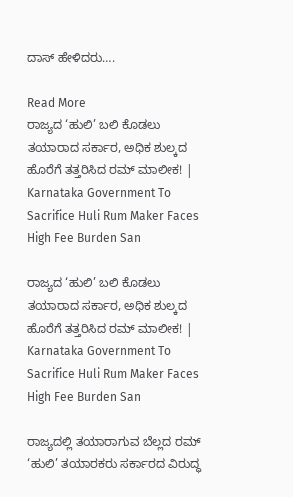ದಾಸ್ ಹೇಳಿದರು….

Read More
ರಾಜ್ಯದ ‘ಹುಲಿ’ ಬಲಿ ಕೊಡಲು ತಯಾರಾದ ಸರ್ಕಾರ, ಅಧಿಕ ಶುಲ್ಕದ ಹೊರೆಗೆ ತತ್ತರಿಸಿದ ರಮ್‌ ಮಾಲೀಕ! | Karnataka Government To Sacrifice Huli Rum Maker Faces High Fee Burden San

ರಾಜ್ಯದ ‘ಹುಲಿ’ ಬಲಿ ಕೊಡಲು ತಯಾರಾದ ಸರ್ಕಾರ, ಅಧಿಕ ಶುಲ್ಕದ ಹೊರೆಗೆ ತತ್ತರಿಸಿದ ರಮ್‌ ಮಾಲೀಕ! | Karnataka Government To Sacrifice Huli Rum Maker Faces High Fee Burden San

ರಾಜ್ಯದಲ್ಲಿ ತಯಾರಾಗುವ ಬೆಲ್ಲದ ರಮ್‌ ‘ಹುಲಿ’ ತಯಾರಕರು ಸರ್ಕಾರದ ವಿರುದ್ಧ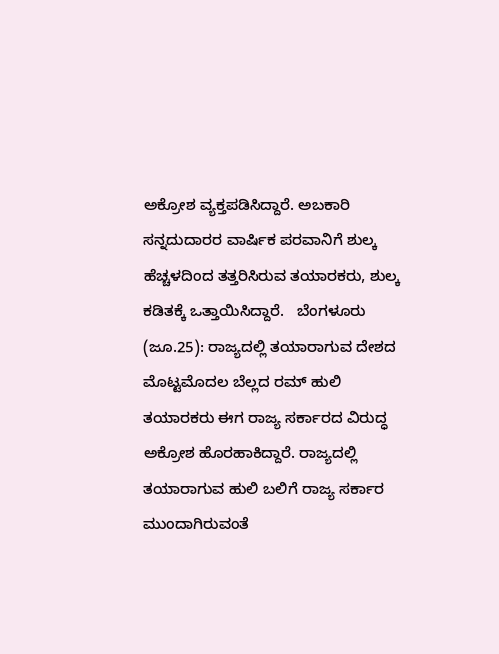ಅಕ್ರೋಶ ವ್ಯಕ್ತಪಡಿಸಿದ್ದಾರೆ. ಅಬಕಾರಿ ಸನ್ನದುದಾರರ ವಾರ್ಷಿಕ ಪರವಾನಿಗೆ ಶುಲ್ಕ ಹೆಚ್ಚಳದಿಂದ ತತ್ತರಿಸಿರುವ ತಯಾರಕರು, ಶುಲ್ಕ ಕಡಿತಕ್ಕೆ ಒತ್ತಾಯಿಸಿದ್ದಾರೆ.   ಬೆಂಗಳೂರು (ಜೂ.25): ರಾಜ್ಯದಲ್ಲಿ ತಯಾರಾಗುವ ದೇಶದ ಮೊಟ್ಟಮೊದಲ ಬೆಲ್ಲದ ರಮ್‌ ಹುಲಿ ತಯಾರಕರು ಈಗ ರಾಜ್ಯ ಸರ್ಕಾರದ ವಿರುದ್ಧ ಅಕ್ರೋಶ ಹೊರಹಾಕಿದ್ದಾರೆ. ರಾಜ್ಯದಲ್ಲಿ ತಯಾರಾಗುವ ಹುಲಿ ಬಲಿಗೆ ರಾಜ್ಯ ಸರ್ಕಾರ ಮುಂದಾಗಿರುವಂತೆ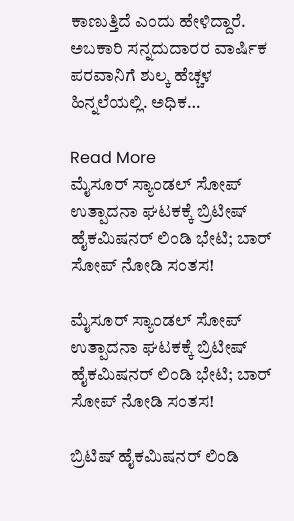ಕಾಣುತ್ತಿದೆ ಎಂದು ಹೇಳಿದ್ದಾರೆ. ಅಬಕಾರಿ ಸನ್ನದುದಾರರ ವಾರ್ಷಿಕ ಪರವಾನಿಗೆ ಶುಲ್ಕ ಹೆಚ್ಚಳ ಹಿನ್ನಲೆಯಲ್ಲಿ. ಅಧಿಕ…

Read More
ಮೈಸೂರ್ ಸ್ಯಾಂಡಲ್ ಸೋಪ್ ಉತ್ಪಾದನಾ ಘಟಕಕ್ಕೆ ಬ್ರಿಟೀಷ್ ಹೈಕಮಿಷನರ್ ಲಿಂಡಿ ಭೇಟಿ; ಬಾರ್ ಸೋಪ್ ನೋಡಿ ಸಂತಸ!

ಮೈಸೂರ್ ಸ್ಯಾಂಡಲ್ ಸೋಪ್ ಉತ್ಪಾದನಾ ಘಟಕಕ್ಕೆ ಬ್ರಿಟೀಷ್ ಹೈಕಮಿಷನರ್ ಲಿಂಡಿ ಭೇಟಿ; ಬಾರ್ ಸೋಪ್ ನೋಡಿ ಸಂತಸ!

ಬ್ರಿಟಿಷ್ ಹೈಕಮಿಷನರ್ ಲಿಂಡಿ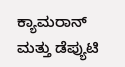ಕ್ಯಾಮರಾನ್ ಮತ್ತು ಡೆಪ್ಯುಟಿ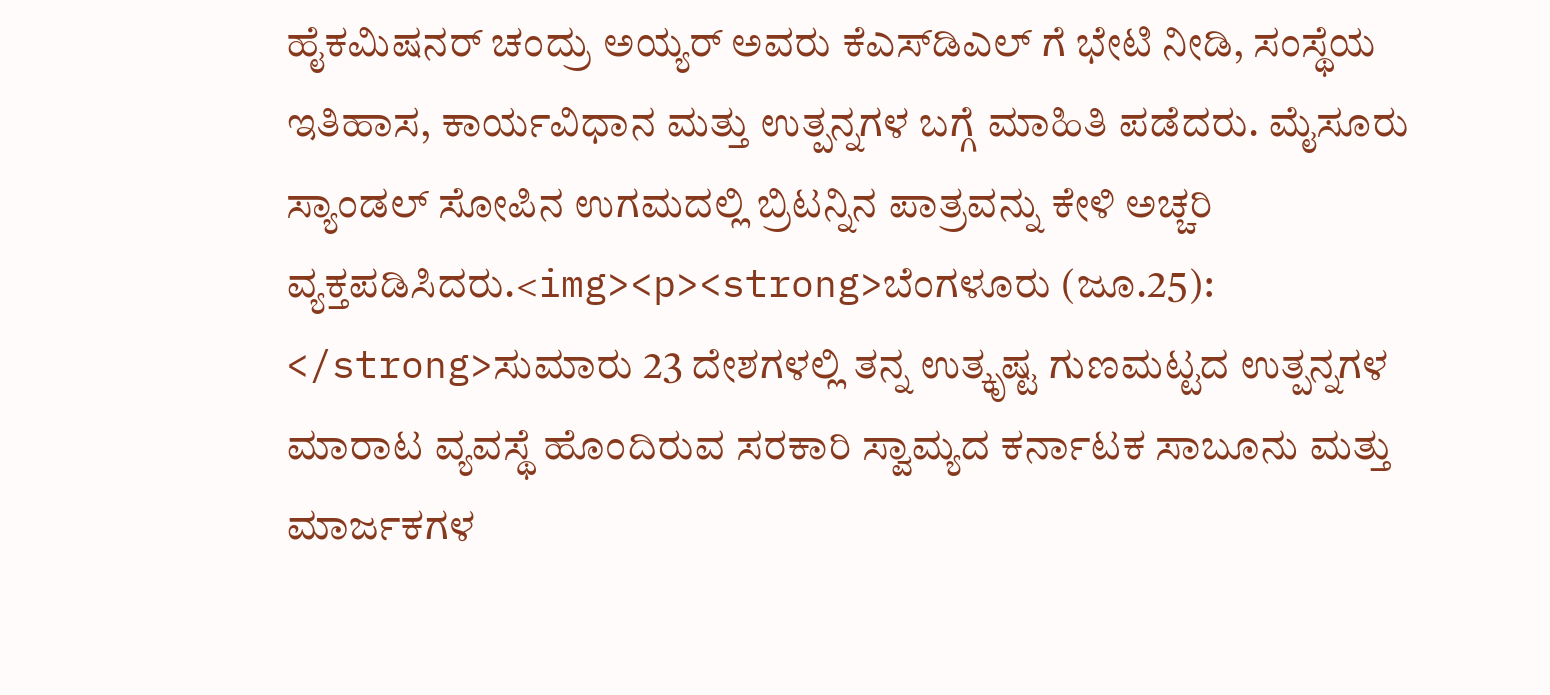ಹೈಕಮಿಷನರ್ ಚಂದ್ರು ಅಯ್ಯರ್ ಅವರು ಕೆಎಸ್‌ಡಿಎಲ್ ಗೆ ಭೇಟಿ ನೀಡಿ, ಸಂಸ್ಥೆಯ ಇತಿಹಾಸ, ಕಾರ್ಯವಿಧಾನ ಮತ್ತು ಉತ್ಪನ್ನಗಳ ಬಗ್ಗೆ ಮಾಹಿತಿ ಪಡೆದರು. ಮೈಸೂರು ಸ್ಯಾಂಡಲ್ ಸೋಪಿನ ಉಗಮದಲ್ಲಿ ಬ್ರಿಟನ್ನಿನ ಪಾತ್ರವನ್ನು ಕೇಳಿ ಅಚ್ಚರಿ ವ್ಯಕ್ತಪಡಿಸಿದರು.<img><p><strong>ಬೆಂಗಳೂರು (ಜೂ.25): </strong>ಸುಮಾರು 23 ದೇಶಗಳಲ್ಲಿ ತನ್ನ ಉತ್ಕೃಷ್ಟ ಗುಣಮಟ್ಟದ ಉತ್ಪನ್ನಗಳ ಮಾರಾಟ ವ್ಯವಸ್ಥೆ ಹೊಂದಿರುವ ಸರಕಾರಿ ಸ್ವಾಮ್ಯದ ಕರ್ನಾಟಕ ಸಾಬೂನು ಮತ್ತು ಮಾರ್ಜಕಗಳ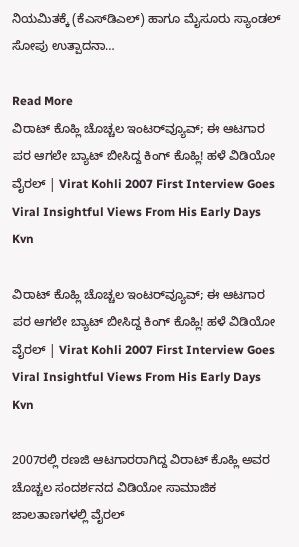ನಿಯಮಿತಕ್ಕೆ (ಕೆಎಸ್‌ಡಿಎಲ್) ಹಾಗೂ ಮೈಸೂರು ಸ್ಯಾಂಡಲ್ ಸೋಪು ಉತ್ಪಾದನಾ…

Read More
ವಿರಾಟ್ ಕೊಹ್ಲಿ ಚೊಚ್ಚಲ ಇಂಟರ್‌ವ್ಯೂವ್; ಈ ಆಟಗಾರ ಪರ ಆಗಲೇ ಬ್ಯಾಟ್ ಬೀಸಿದ್ದ ಕಿಂಗ್ ಕೊಹ್ಲಿ! ಹಳೆ ವಿಡಿಯೋ ವೈರಲ್ | Virat Kohli 2007 First Interview Goes Viral Insightful Views From His Early Days Kvn

ವಿರಾಟ್ ಕೊಹ್ಲಿ ಚೊಚ್ಚಲ ಇಂಟರ್‌ವ್ಯೂವ್; ಈ ಆಟಗಾರ ಪರ ಆಗಲೇ ಬ್ಯಾಟ್ ಬೀಸಿದ್ದ ಕಿಂಗ್ ಕೊಹ್ಲಿ! ಹಳೆ ವಿಡಿಯೋ ವೈರಲ್ | Virat Kohli 2007 First Interview Goes Viral Insightful Views From His Early Days Kvn

2007ರಲ್ಲಿ ರಣಜಿ ಆಟಗಾರರಾಗಿದ್ದ ವಿರಾಟ್ ಕೊಹ್ಲಿ ಅವರ ಚೊಚ್ಚಲ ಸಂದರ್ಶನದ ವಿಡಿಯೋ ಸಾಮಾಜಿಕ ಜಾಲತಾಣಗಳಲ್ಲಿ ವೈರಲ್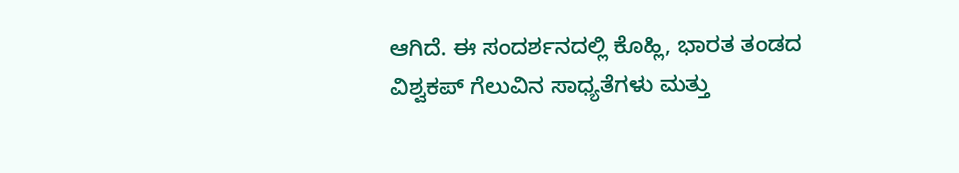ಆಗಿದೆ. ಈ ಸಂದರ್ಶನದಲ್ಲಿ ಕೊಹ್ಲಿ, ಭಾರತ ತಂಡದ ವಿಶ್ವಕಪ್ ಗೆಲುವಿನ ಸಾಧ್ಯತೆಗಳು ಮತ್ತು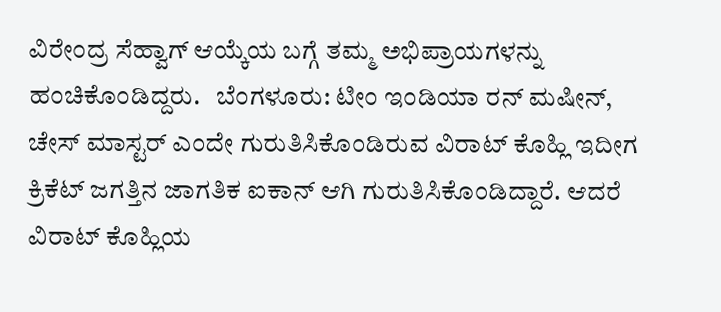ವಿರೇಂದ್ರ ಸೆಹ್ವಾಗ್ ಆಯ್ಕೆಯ ಬಗ್ಗೆ ತಮ್ಮ ಅಭಿಪ್ರಾಯಗಳನ್ನು ಹಂಚಿಕೊಂಡಿದ್ದರು.   ಬೆಂಗಳೂರು: ಟೀಂ ಇಂಡಿಯಾ ರನ್ ಮಷೀನ್, ಚೇಸ್ ಮಾಸ್ಟರ್ ಎಂದೇ ಗುರುತಿಸಿಕೊಂಡಿರುವ ವಿರಾಟ್ ಕೊಹ್ಲಿ ಇದೀಗ ಕ್ರಿಕೆಟ್ ಜಗತ್ತಿನ ಜಾಗತಿಕ ಐಕಾನ್ ಆಗಿ ಗುರುತಿಸಿಕೊಂಡಿದ್ದಾರೆ. ಆದರೆ ವಿರಾಟ್ ಕೊಹ್ಲಿಯ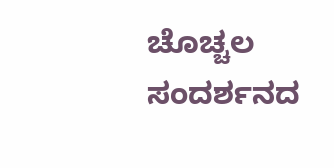ಚೊಚ್ಚಲ ಸಂದರ್ಶನದ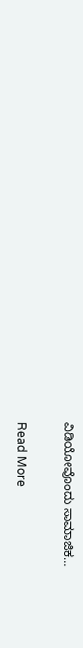ವಿಡಿಯೋವೊಂದು ಸಾಮಾಜಿಕ…

Read More